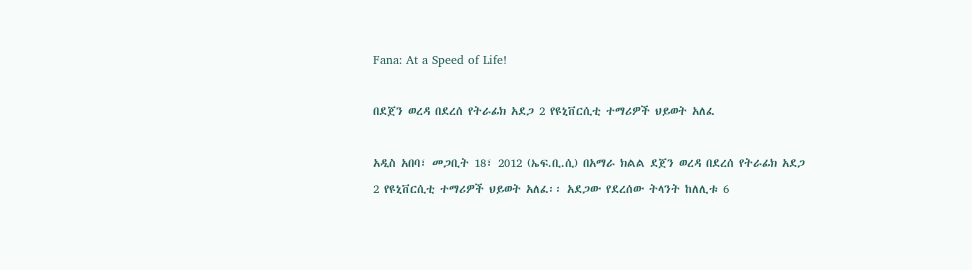Fana: At a Speed of Life!

በደጀን ወረዳ በደረሰ የትራፊክ አደጋ 2 የዩኒቨርሲቲ ተማሪዎች ህይወት አለፈ

አዲስ አበባ፣ መጋቢት 18፣ 2012 (ኤፍ.ቢ.ሲ) በአማራ ክልል ደጀን ወረዳ በደረሰ የትራፊክ አደጋ 2 የዩኒቨርሲቲ ተማሪዎች ህይወት አለፈ፡፡ አደጋው የደረሰው ትላንት ከለሊቱ 6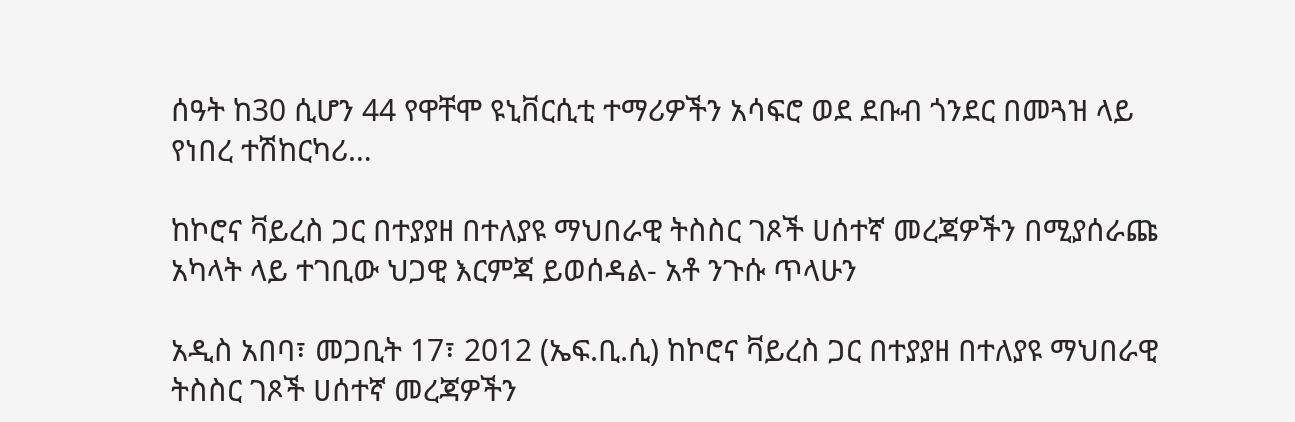ሰዓት ከ30 ሲሆን 44 የዋቸሞ ዩኒቨርሲቲ ተማሪዎችን አሳፍሮ ወደ ደቡብ ጎንደር በመጓዝ ላይ የነበረ ተሽከርካሪ…

ከኮሮና ቫይረስ ጋር በተያያዘ በተለያዩ ማህበራዊ ትስስር ገጾች ሀሰተኛ መረጃዎችን በሚያሰራጩ አካላት ላይ ተገቢው ህጋዊ እርምጃ ይወሰዳል- አቶ ንጉሱ ጥላሁን

አዲስ አበባ፣ መጋቢት 17፣ 2012 (ኤፍ.ቢ.ሲ) ከኮሮና ቫይረስ ጋር በተያያዘ በተለያዩ ማህበራዊ ትስስር ገጾች ሀሰተኛ መረጃዎችን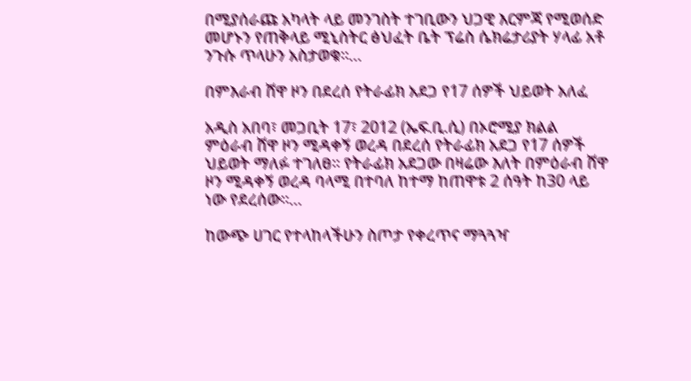በሚያሰራጩ አካላት ላይ መንገስት ተገቢውን ህጋዊ እርምጃ የሚወሰድ መሆኑን የጠቅላይ ሚኒስትር ፅህፈት ቤት ፕሬስ ሴክሬታሪያት ሃላፊ አቶ ንጉሱ ጥላሁን አስታወቁ።…

በምእራብ ሸዋ ዞን በደረሰ የትራፊክ አደጋ የ17 ሰዎች ህይወት አለፈ

አዲስ አበባ፣ መጋቢት 17፣ 2012 (ኤፍ.ቢ.ሲ) በኦሮሚያ ክልል ምዕራብ ሸዋ ዞን ሚዳቀኝ ወረዳ በደረሰ የትራፊክ አደጋ የ17 ሰዎች ህይወት ማለፉ ተገለፀ። የትራፊክ አደጋው በዛሬው እለት በምዕራብ ሸዋ ዞን ሚዳቀኝ ወረዳ ባላሚ በተባለ ከተማ ከጠዋቱ 2 ሰዓት ከ30 ላይ ነው የደረሰው።…

ከውጭ ሀገር የተላከላችሁን ስጦታ የቀረጥና ማጓጓዣ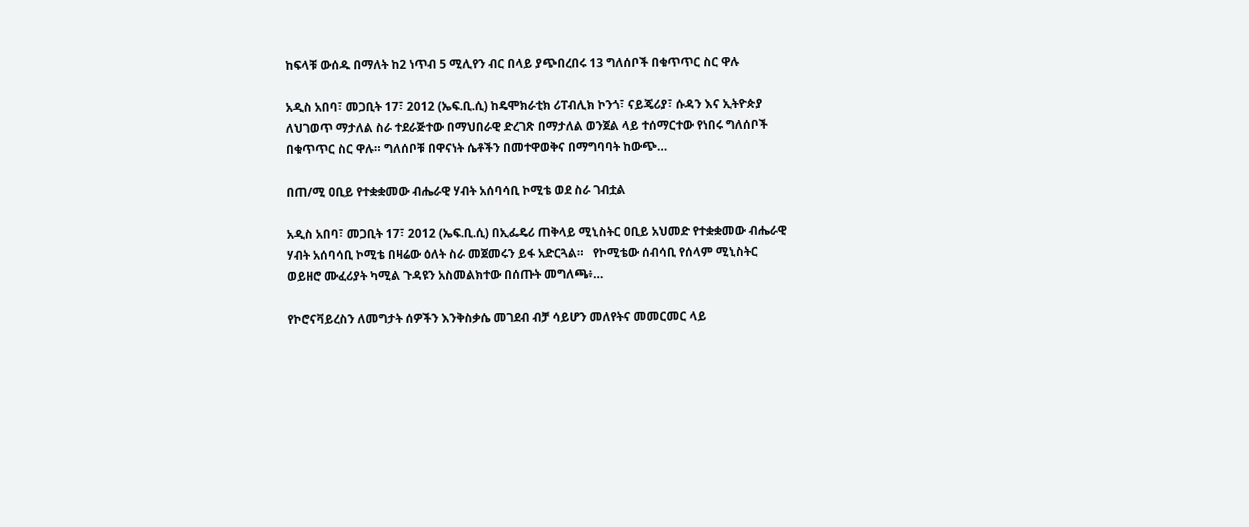ከፍላቹ ውሰዱ በማለት ከ2 ነጥብ 5 ሚሊየን ብር በላይ ያጭበረበሩ 13 ግለሰቦች በቁጥጥር ስር ዋሉ

አዲስ አበባ፣ መጋቢት 17፣ 2012 (ኤፍ.ቢ.ሲ) ከዴሞክራቲክ ሪፐብሊክ ኮንጎ፣ ናይጄሪያ፣ ሱዳን እና ኢትዮጵያ ለህገወጥ ማታለል ስራ ተደራጅተው በማህበራዊ ድረገጽ በማታለል ወንጀል ላይ ተሰማርተው የነበሩ ግለሰቦች በቁጥጥር ስር ዋሉ። ግለሰቦቹ በዋናነት ሴቶችን በመተዋወቅና በማግባባት ከውጭ…

በጠ/ሚ ዐቢይ የተቋቋመው ብሔራዊ ሃብት አሰባሳቢ ኮሚቴ ወደ ስራ ገብቷል

አዲስ አበባ፣ መጋቢት 17፣ 2012 (ኤፍ.ቢ.ሲ) በኢፌዴሪ ጠቅላይ ሚኒስትር ዐቢይ አህመድ የተቋቋመው ብሔራዊ ሃብት አሰባሳቢ ኮሚቴ በዛሬው ዕለት ስራ መጀመሩን ይፋ አድርጓል።   የኮሚቴው ሰብሳቢ የሰላም ሚኒስትር ወይዘሮ ሙፈሪያት ካሚል ጉዳዩን አስመልክተው በሰጡት መግለጫ፥…

የኮሮናቫይረስን ለመግታት ሰዎችን እንቅስቃሴ መገደብ ብቻ ሳይሆን መለየትና መመርመር ላይ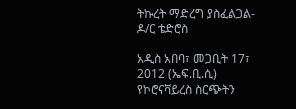ትኩረት ማድረግ ያስፈልጋል- ዶ/ር ቴድሮስ

አዲስ አበባ፣ መጋቢት 17፣ 2012 (ኤፍ.ቢ.ሲ) የኮሮናቫይረስ ስርጭትን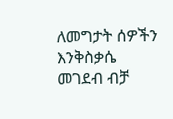ለመግታት ሰዎችን እንቅስቃሴ መገደብ ብቻ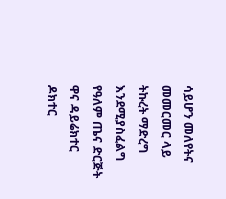ሳይሆን መለየትና መመርመር ላይ ትኩረት ማድረግ እንደሚያስፈልግ የዓለም ጤና ድርጅት ዋና ዳይሬክተር ዶክተር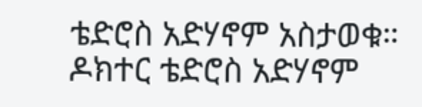ቴድሮስ አድሃኖም አስታወቁ። ዶክተር ቴድሮስ አድሃኖም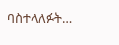ባስተላለፉት…